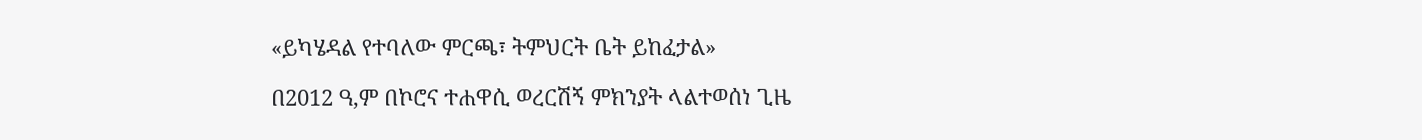«ይካሄዳል የተባለው ምርጫ፣ ትምህርት ቤት ይከፈታል»

በ2012 ዓ,ም በኮሮና ተሐዋሲ ወረርሽኝ ምክንያት ላልተወሰነ ጊዜ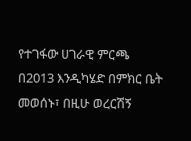የተገፋው ሀገራዊ ምርጫ በ2013 እንዲካሄድ በምክር ቤት መወሰኑ፣ በዚሁ ወረርሽኝ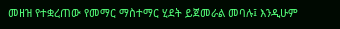መዘዝ የተቋረጠው የመማር ማስተማር ሂደት ይጀመራል መባሉ፤ እንዲሁም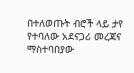በተለወጡት ብሮች ላይ ታየ የተባለው አደናጋሪ መረጃና ማስተባበያው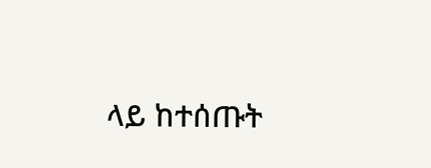ላይ ከተሰጡት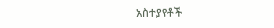አስተያየቶች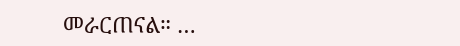መራርጠናል። …